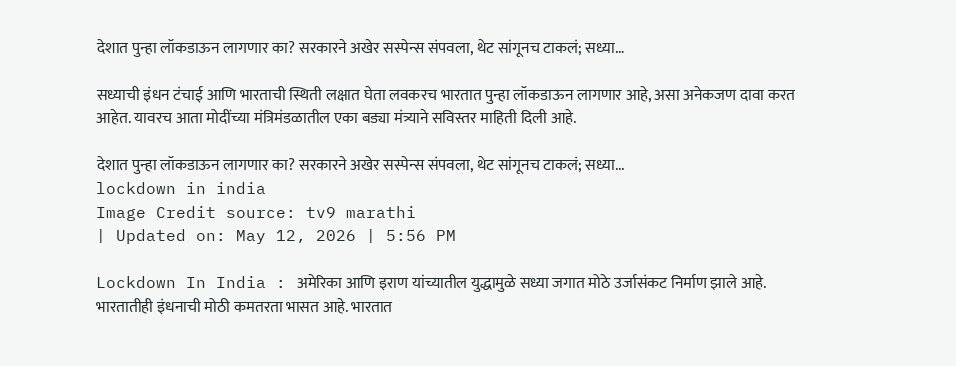देशात पुन्हा लॉकडाऊन लागणार का? सरकारने अखेर सस्पेन्स संपवला, थेट सांगूनच टाकलं; सध्या…

सध्याची इंधन टंचाई आणि भारताची स्थिती लक्षात घेता लवकरच भारतात पुन्हा लॉकडाऊन लागणार आहे, असा अनेकजण दावा करत आहेत. यावरच आता मोदींच्या मंत्रिमंडळातील एका बड्या मंत्र्याने सविस्तर माहिती दिली आहे.

देशात पुन्हा लॉकडाऊन लागणार का? सरकारने अखेर सस्पेन्स संपवला, थेट सांगूनच टाकलं; सध्या...
lockdown in india
Image Credit source: tv9 marathi
| Updated on: May 12, 2026 | 5:56 PM

Lockdown In India : अमेरिका आणि इराण यांच्यातील युद्धामुळे सध्या जगात मोठे उर्जासंकट निर्माण झाले आहे. भारतातीही इंधनाची मोठी कमतरता भासत आहे. भारतात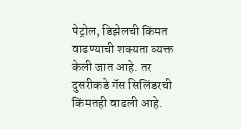पेट्रोल, डिझेलची किंमत वाढण्याची शक्यता व्यक्त केली जात आहे. तर दुसरीकडे गॅस सिलिंडरची किंमतही वाढली आहे.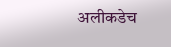अलीकडेच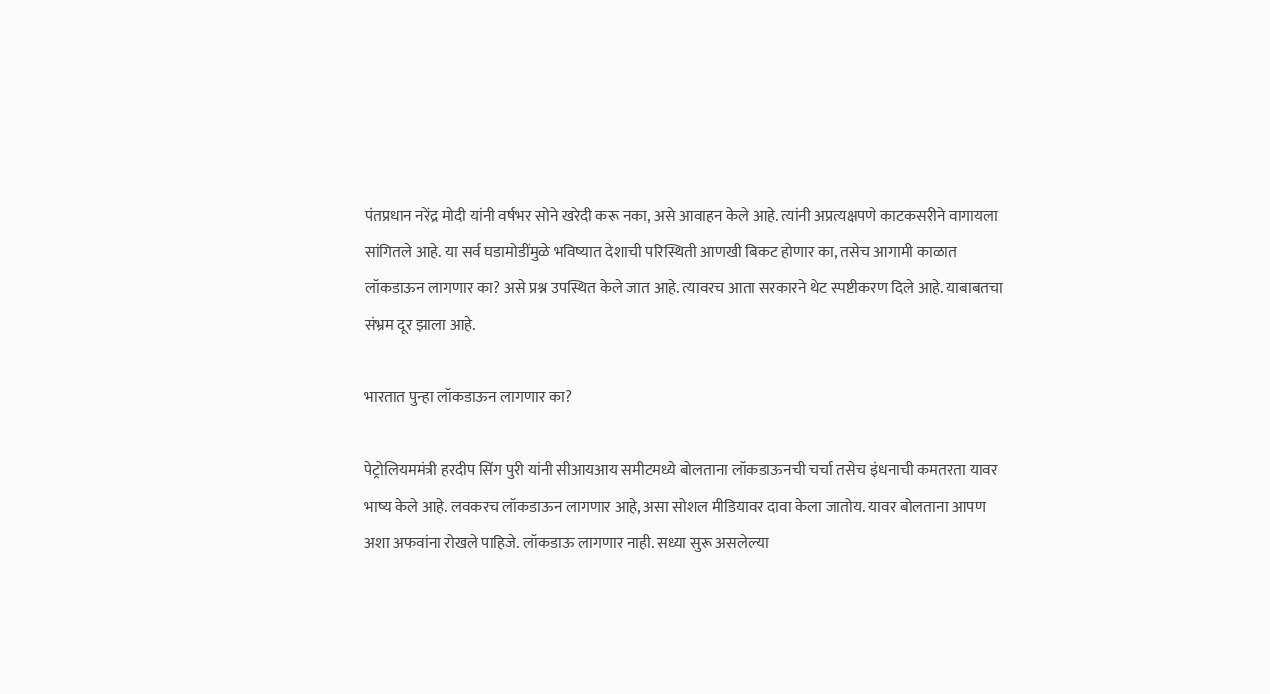पंतप्रधान नरेंद्र मोदी यांनी वर्षभर सोने खरेदी करू नका, असे आवाहन केले आहे. त्यांनी अप्रत्यक्षपणे काटकसरीने वागायला सांगितले आहे. या सर्व घडामोडींमुळे भविष्यात देशाची परिस्थिती आणखी बिकट होणार का, तसेच आगामी काळात लॉकडाऊन लागणार का? असे प्रश्न उपस्थित केले जात आहे. त्यावरच आता सरकारने थेट स्पष्टीकरण दिले आहे. याबाबतचा संभ्रम दूर झाला आहे.

भारतात पुन्हा लॉकडाऊन लागणार का?

पेट्रोलियममंत्री हरदीप सिंग पुरी यांनी सीआयआय समीटमध्ये बोलताना लॉकडाऊनची चर्चा तसेच इंधनाची कमतरता यावर भाष्य केले आहे. लवकरच लॉकडाऊन लागणार आहे, असा सोशल मीडियावर दावा केला जातोय. यावर बोलताना आपण अशा अफवांना रोखले पाहिजे. लॉकडाऊ लागणार नाही. सध्या सुरू असलेल्या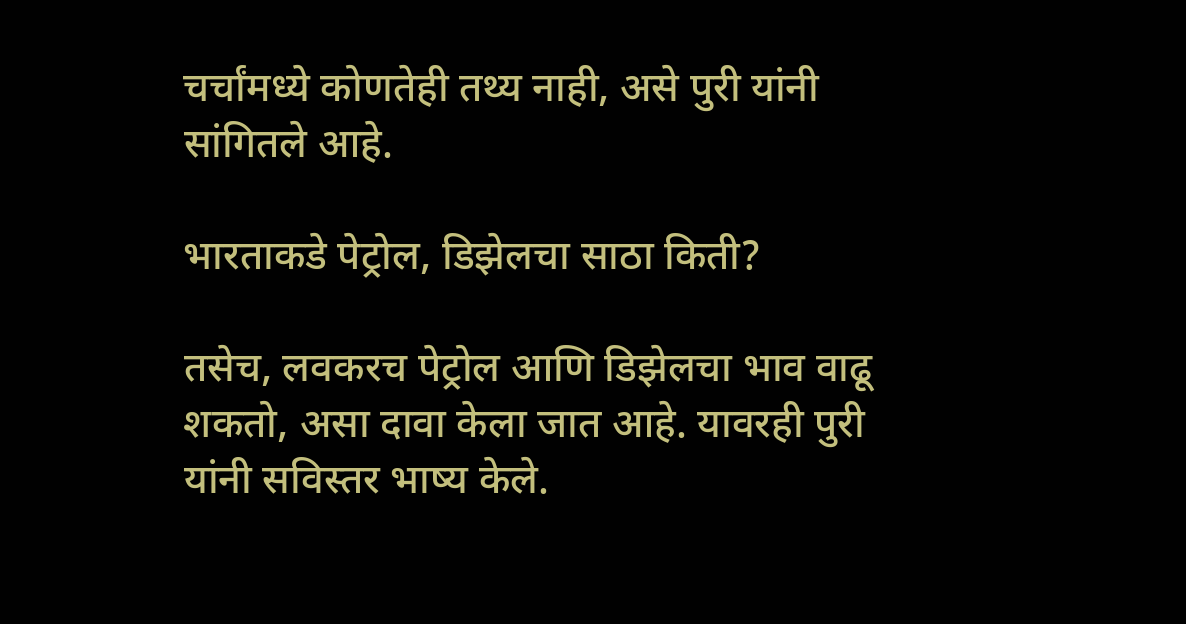चर्चांमध्ये कोणतेही तथ्य नाही, असे पुरी यांनी सांगितले आहे.

भारताकडे पेट्रोल, डिझेलचा साठा किती?

तसेच, लवकरच पेट्रोल आणि डिझेलचा भाव वाढू शकतो, असा दावा केला जात आहे. यावरही पुरी यांनी सविस्तर भाष्य केले.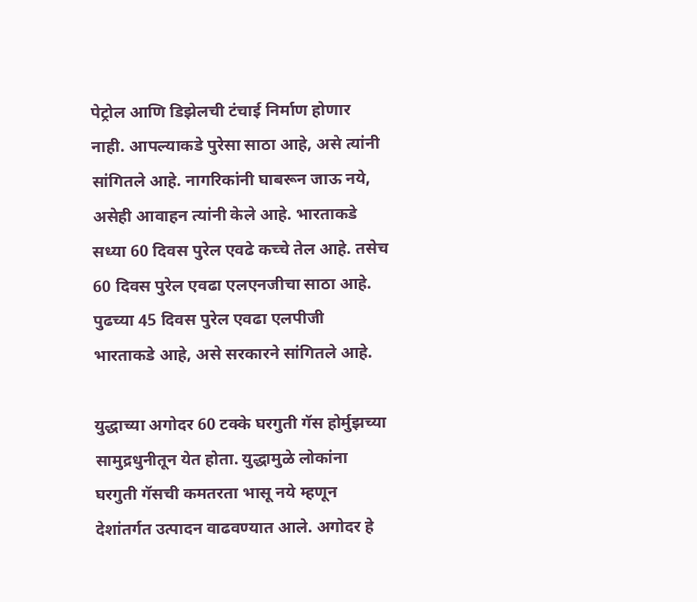पेट्रोल आणि डिझेलची टंचाई निर्माण होणार नाही. आपल्याकडे पुरेसा साठा आहे, असे त्यांनी सांगितले आहे. नागरिकांनी घाबरून जाऊ नये, असेही आवाहन त्यांनी केले आहे. भारताकडे सध्या 60 दिवस पुरेल एवढे कच्चे तेल आहे. तसेच 60 दिवस पुरेल एवढा एलएनजीचा साठा आहे. पुढच्या 45 दिवस पुरेल एवढा एलपीजी भारताकडे आहे, असे सरकारने सांगितले आहे.

युद्धाच्या अगोदर 60 टक्के घरगुती गॅस होर्मुझच्या सामुद्रधुनीतून येत होता. युद्धामुळे लोकांना घरगुती गॅसची कमतरता भासू नये म्हणून देशांतर्गत उत्पादन वाढवण्यात आले. अगोदर हे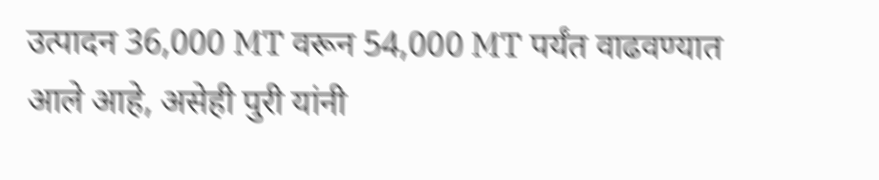उत्पादन 36,000 MT वरून 54,000 MT पर्यंत वाढवण्यात आले आहे, असेही पुरी यांनी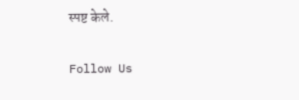स्पष्ट केले.

Follow Us